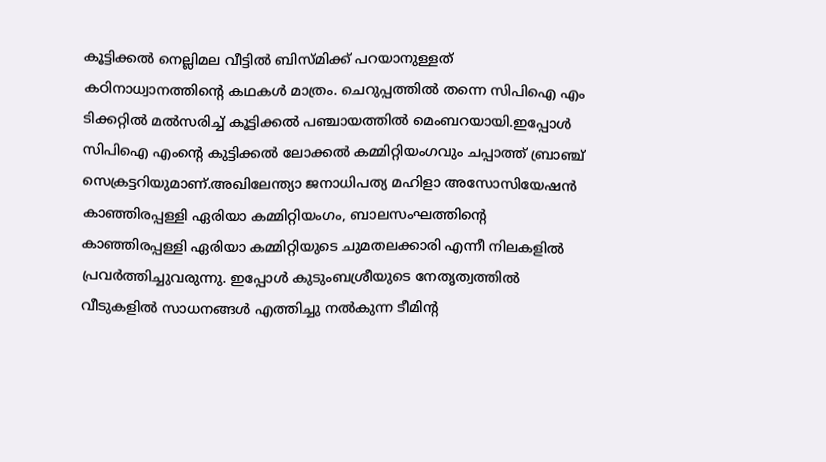കൂട്ടിക്കൽ നെല്ലിമല വീട്ടിൽ ബിസ്മിക്ക് പറയാനുള്ളത് കഠിനാധ്വാനത്തിൻ്റെ കഥകൾ മാത്രം. ചെറുപ്പത്തിൽ തന്നെ സിപിഐ എം ടിക്കറ്റിൽ മൽസരിച്ച് കൂട്ടിക്കൽ പഞ്ചായത്തിൽ മെംബറയായി.ഇപ്പോൾ സിപിഐ എംൻ്റെ കുട്ടിക്കൽ ലോക്കൽ കമ്മിറ്റിയംഗവും ചപ്പാത്ത് ബ്രാഞ്ച് സെക്രട്ടറിയുമാണ്.അഖിലേന്ത്യാ ജനാധിപത്യ മഹിളാ അസോസിയേഷൻ കാഞ്ഞിരപ്പള്ളി ഏരിയാ കമ്മിറ്റിയംഗം, ബാലസംഘത്തിൻ്റെ കാഞ്ഞിരപ്പള്ളി ഏരിയാ കമ്മിറ്റിയുടെ ചുമതലക്കാരി എന്നീ നിലകളിൽ പ്രവർത്തിച്ചുവരുന്നു. ഇപ്പോൾ കുടുംബശ്രീയുടെ നേതൃത്വത്തിൽ വീടുകളിൽ സാധനങ്ങൾ എത്തിച്ചു നൽകുന്ന ടീമിൻ്റ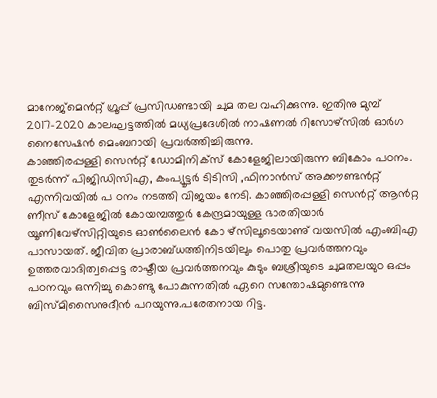മാനേജ്മെൻറ്റ് ഗ്രൂപ്പ് പ്രസിഡണ്ടായി ചുമ തല വഹിക്കുന്നു. ഇതിനു മുമ്പ് 2017-2020 കാലഘട്ടത്തിൽ മധ്യപ്രദേശിൽ നാഷണൽ റിസോഴ്സിൽ ഓർഗ നൈസേഷൻ മെംബറായി പ്രവർത്തിച്ചിരുന്നു.
കാഞ്ഞിരപ്പള്ളി സെൻറ്റ് ഡോമിനിക്സ് കോളേജിലായിരുന്ന ബികോം പഠനം. തുടർന്ന് പിജിഡിസിഎ, കംപ്യൂട്ടർ ടിടിസി ,ഫിനാൻസ് അക്കൗണ്ടൻറ്റ് എന്നിവയിൽ പ ഠനം നടത്തി വിജയം നേടി. കാഞ്ഞിരപ്പള്ളി സെൻറ്റ് ആൻറ്റ ണീസ് കോളേജിൽ കോയമ്പത്തുർ കേന്ദ്രമായുള്ള ഭാരതിയാർ യൂണിവേഴ്സിറ്റിയുടെ ഓൺലൈൻ കോ ഴ്സിലൂടെയാണു് വയസിൽ എംബിഎ പാസായത്. ജീവിത പ്രാരാബ്ധത്തിനിടയിലും പൊതു പ്രവർത്തനവും ഉത്തരവാദിത്വപ്പെട്ട രാഷ്ടീയ പ്രവർത്തനവും കുടും ബശ്രീയുടെ ചുമതലയുo ഒപ്പം പഠനവും ഒന്നിച്ചു കൊണ്ടു പോകുന്നതിൽ ഏറെ സന്തോഷമുണ്ടെന്നു ബിസ്മിസൈനുദീൻ പറയുന്നു.പരേതനായ റിട്ട.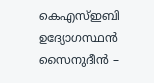കെഎസ്ഇബി ഉദ്യോഗസ്ഥൻ സൈനുദീൻ –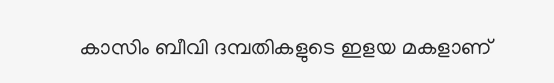കാസിം ബീവി ദമ്പതികളുടെ ഇളയ മകളാണ്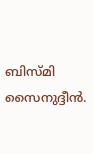ബിസ്മി സൈനുദ്ദീൻ.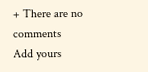+ There are no comments
Add yours